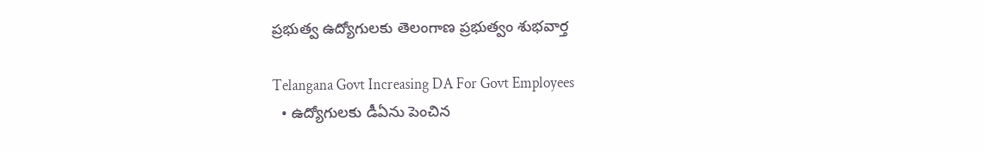ప్రభుత్వ ఉద్యోగులకు తెలంగాణ ప్రభుత్వం శుభవార్త

Telangana Govt Increasing DA For Govt Employees
  • ఉద్యోగులకు డీఏను పెంచిన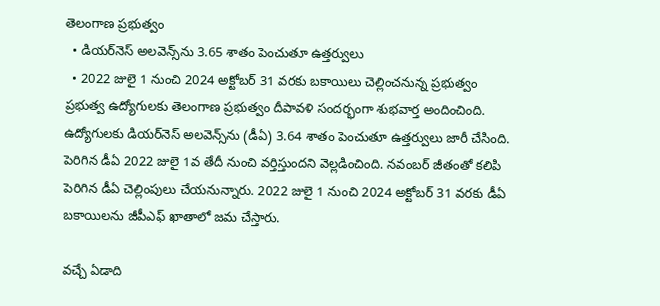తెలంగాణ ప్రభుత్వం
  • డియర్‌నెస్ అలవెన్స్‌ను 3.65 శాతం పెంచుతూ ఉత్తర్వులు
  • 2022 జులై 1 నుంచి 2024 అక్టోబర్ 31 వరకు బకాయిలు చెల్లించనున్న ప్రభుత్వం
ప్రభుత్వ ఉద్యోగులకు తెలంగాణ ప్రభుత్వం దీపావళి సందర్భంగా శుభవార్త అందించింది. ఉద్యోగులకు డియర్‌నెస్ అలవెన్స్‌ను (డీఏ) 3.64 శాతం పెంచుతూ ఉత్తర్వులు జారీ చేసింది. పెరిగిన డీఏ 2022 జులై 1వ తేదీ నుంచి వర్తిస్తుందని వెల్లడించింది. నవంబర్ జీతంతో కలిపి పెరిగిన డీఏ చెల్లింపులు చేయనున్నారు. 2022 జులై 1 నుంచి 2024 అక్టోబర్ 31 వరకు డీఏ బకాయిలను జీపీఎఫ్ ఖాతాలో జమ చేస్తారు.

వచ్చే ఏడాది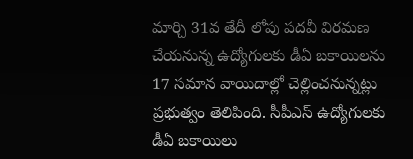మార్చి 31వ తేదీ లోపు పదవీ విరమణ చేయనున్న ఉద్యోగులకు డీఏ బకాయిలను 17 సమాన వాయిదాల్లో చెల్లించనున్నట్లు ప్రభుత్వం తెలిపింది. సీపీఎస్ ఉద్యోగులకు డీఏ బకాయిలు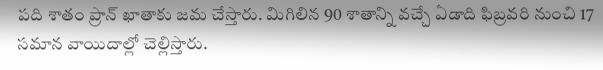పది శాతం ప్రాన్ ఖాతాకు జమ చేస్తారు. మిగిలిన 90 శాతాన్ని వచ్చే ఏడాది ఫిబ్రవరి నుంచి 17 సమాన వాయిదాల్లో చెల్లిస్తారు.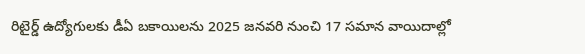రిటైర్డ్ ఉద్యోగులకు డీఏ బకాయిలను 2025 జనవరి నుంచి 17 సమాన వాయిదాల్లో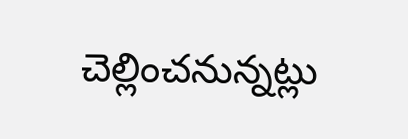చెల్లించనున్నట్లు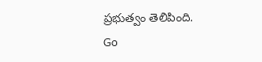ప్రభుత్వం తెలిపింది.
Go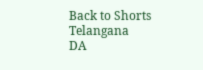Back to Shorts
Telangana
DA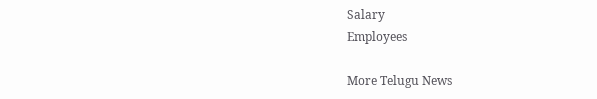Salary
Employees

More Telugu News